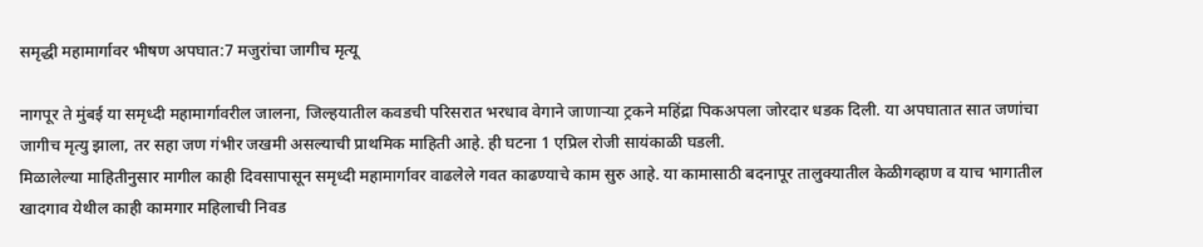समृद्धी महामार्गावर भीषण अपघात:7 मजुरांचा जागीच मृत्यू

नागपूर ते मुंबई या समृध्दी महामार्गावरील जालना, जिल्हयातील कवडची परिसरात भरधाव वेगाने जाणाऱ्या ट्रकने महिंद्रा पिकअपला जोरदार धडक दिली. या अपघातात सात जणांचा जागीच मृत्यु झाला, तर सहा जण गंभीर जखमी असल्याची प्राथमिक माहिती आहे. ही घटना 1 एप्रिल रोजी सायंकाळी घडली.
मिळालेल्या माहितीनुसार मागील काही दिवसापासून समृध्दी महामार्गावर वाढलेले गवत काढण्याचे काम सुरु आहे. या कामासाठी बदनापूर तालुक्यातील केळीगव्हाण व याच भागातील खादगाव येथील काही कामगार महिलाची निवड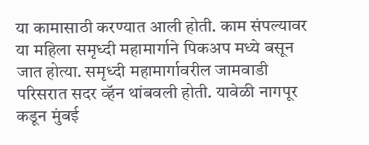या कामासाठी करण्यात आली होती. काम संपल्यावर या महिला समृध्दी महामार्गाने पिकअप मध्ये बसून जात होत्या. समृध्दी महामार्गावरील जामवाडी परिसरात सदर व्हॅन थांबवली होती. यावेळी नागपूर कडून मुंबई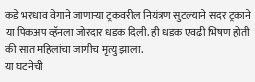कडे भरधाव वेगाने जाणाऱ्या ट्रकवरील नियंत्रण सुटल्याने सदर ट्रकाने या पिकअप व्हॅनला जोरदार धडक दिली. ही धडक एवढी भिषण होती की सात महिलांचा जागीच मृत्यु झाला.
या घटनेची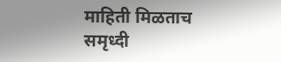माहिती मिळताच समृध्दी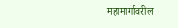महामार्गावरील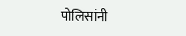पोलिसांनी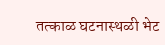तत्काळ घटनास्थळी भेट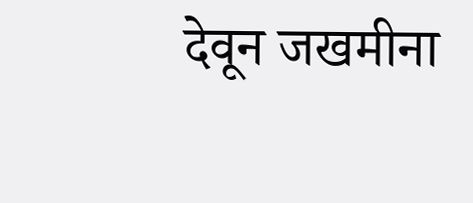देवून जखमीना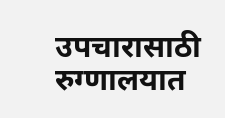उपचारासाठी रुग्णालयात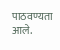पाठवण्यता आले.